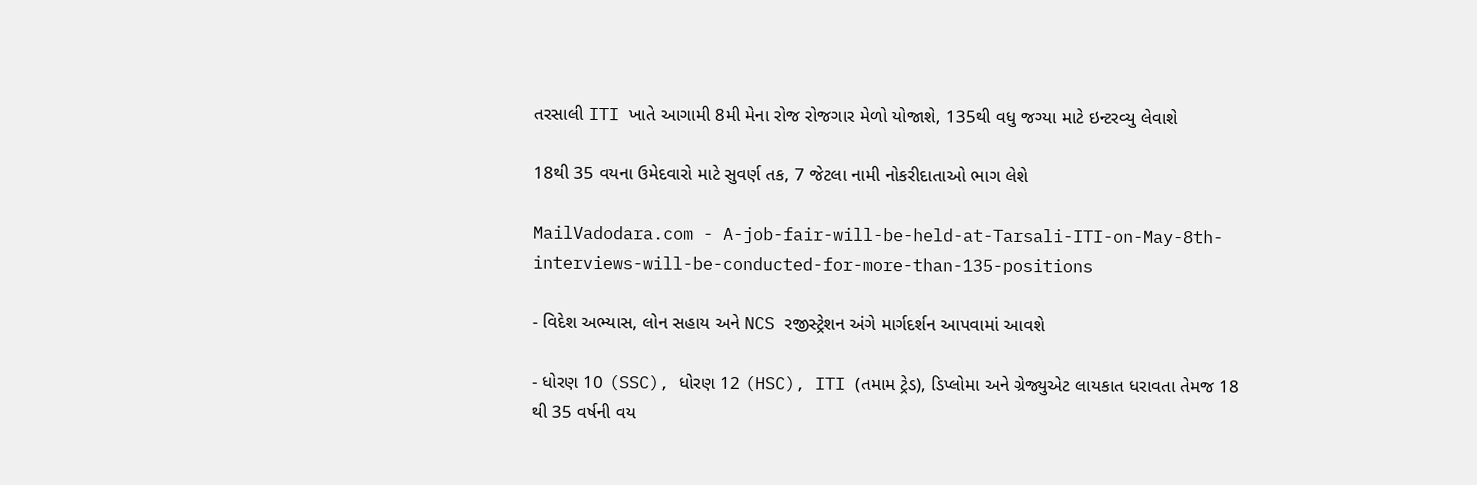તરસાલી ITI ખાતે આગામી 8મી મેના રોજ રોજગાર મેળો યોજાશે, 135થી વધુ જગ્યા માટે ઇન્ટરવ્યુ લેવાશે

18થી 35 વયના ઉમેદવારો માટે સુવર્ણ તક, 7 જેટલા નામી નોકરીદાતાઓ ભાગ લેશે

MailVadodara.com - A-job-fair-will-be-held-at-Tarsali-ITI-on-May-8th-interviews-will-be-conducted-for-more-than-135-positions

- વિદેશ અભ્યાસ, લોન સહાય અને NCS રજીસ્ટ્રેશન અંગે માર્ગદર્શન આપવામાં આવશે

- ધોરણ 10 (SSC), ધોરણ 12 (HSC), ITI (તમામ ટ્રેડ), ડિપ્લોમા અને ગ્રેજ્યુએટ લાયકાત ધરાવતા તેમજ 18 થી 35 વર્ષની વય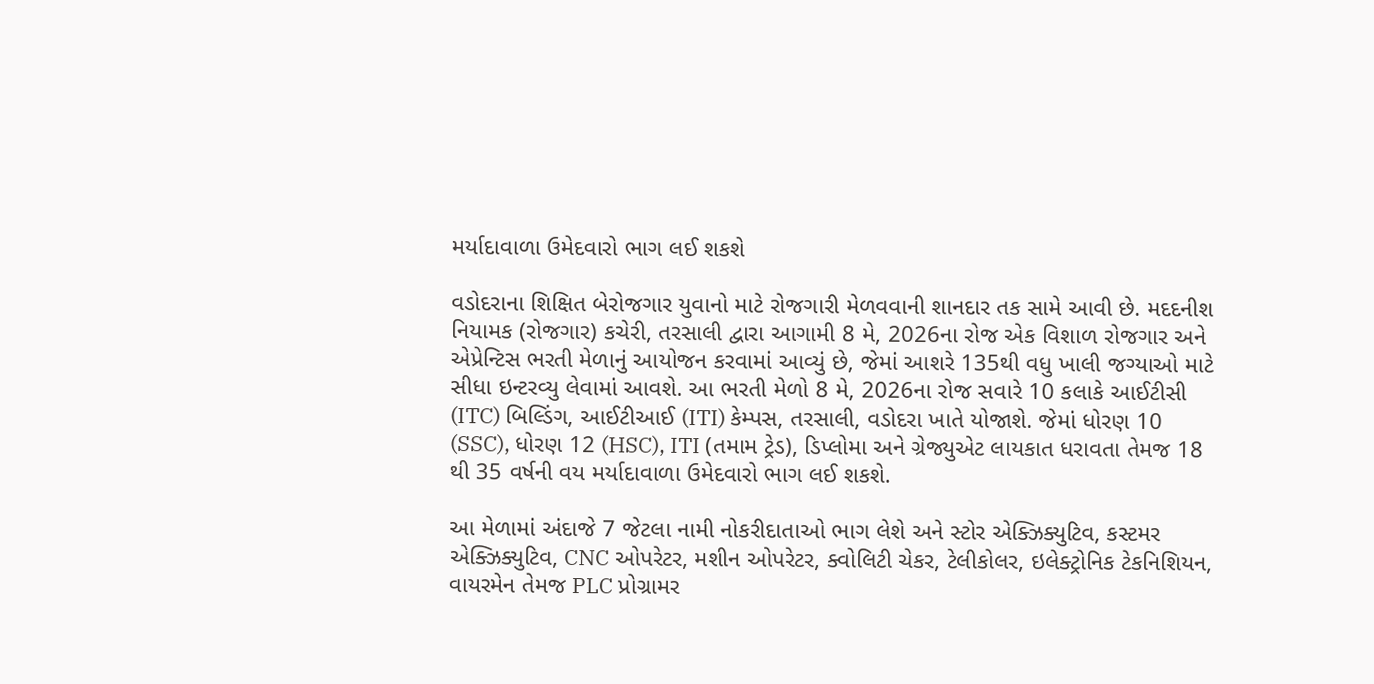મર્યાદાવાળા ઉમેદવારો ભાગ લઈ શકશે

વડોદરાના શિક્ષિત બેરોજગાર યુવાનો માટે રોજગારી મેળવવાની શાનદાર તક સામે આવી છે. મદદનીશ નિયામક (રોજગાર) કચેરી, તરસાલી દ્વારા આગામી 8 મે, 2026ના રોજ એક વિશાળ રોજગાર અને એપ્રેન્ટિસ ભરતી મેળાનું આયોજન કરવામાં આવ્યું છે, જેમાં આશરે 135થી વધુ ખાલી જગ્યાઓ માટે સીધા ઇન્ટરવ્યુ લેવામાં આવશે. આ ભરતી મેળો 8 મે, 2026ના રોજ સવારે 10 કલાકે આઈટીસી (ITC) બિલ્ડિંગ, આઈટીઆઈ (ITI) કેમ્પસ, તરસાલી, વડોદરા ખાતે યોજાશે. જેમાં ધોરણ 10 (SSC), ધોરણ 12 (HSC), ITI (તમામ ટ્રેડ), ડિપ્લોમા અને ગ્રેજ્યુએટ લાયકાત ધરાવતા તેમજ 18 થી 35 વર્ષની વય મર્યાદાવાળા ઉમેદવારો ભાગ લઈ શકશે.

આ મેળામાં અંદાજે 7 જેટલા નામી નોકરીદાતાઓ ભાગ લેશે અને સ્ટોર એક્ઝિક્યુટિવ, કસ્ટમર એક્ઝિક્યુટિવ, CNC ઓપરેટર, મશીન ઓપરેટર, ક્વોલિટી ચેકર, ટેલીકોલર, ઇલેક્ટ્રોનિક ટેકનિશિયન, વાયરમેન તેમજ PLC પ્રોગ્રામર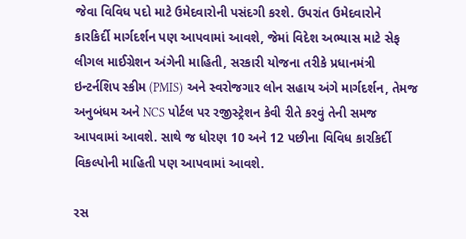જેવા વિવિધ પદો માટે ઉમેદવારોની પસંદગી કરશે. ઉપરાંત ઉમેદવારોને કારકિર્દી માર્ગદર્શન પણ આપવામાં આવશે, જેમાં વિદેશ અભ્યાસ માટે સેફ લીગલ માઈગ્રેશન અંગેની માહિતી, સરકારી યોજના તરીકે પ્રધાનમંત્રી ઇન્ટર્નશિપ સ્કીમ (PMIS) અને સ્વરોજગાર લોન સહાય અંગે માર્ગદર્શન, તેમજ અનુબંધમ અને NCS પોર્ટલ પર રજીસ્ટ્રેશન કેવી રીતે કરવું તેની સમજ આપવામાં આવશે. સાથે જ ધોરણ 10 અને 12 પછીના વિવિધ કારકિર્દી વિકલ્પોની માહિતી પણ આપવામાં આવશે.

રસ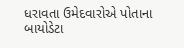ધરાવતા ઉમેદવારોએ પોતાના બાયોડેટા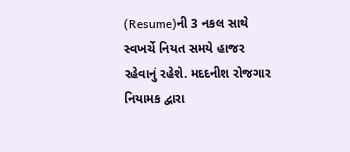(Resume)ની 3 નકલ સાથે સ્વખર્ચે નિયત સમયે હાજર રહેવાનું રહેશે. મદદનીશ રોજગાર નિયામક દ્વારા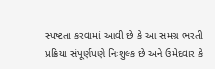સ્પષ્ટતા કરવામાં આવી છે કે આ સમગ્ર ભરતી પ્રક્રિયા સંપૂર્ણપણે નિઃશુલ્ક છે અને ઉમેદવાર કે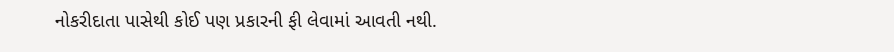નોકરીદાતા પાસેથી કોઈ પણ પ્રકારની ફી લેવામાં આવતી નથી.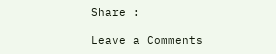Share :

Leave a Comments